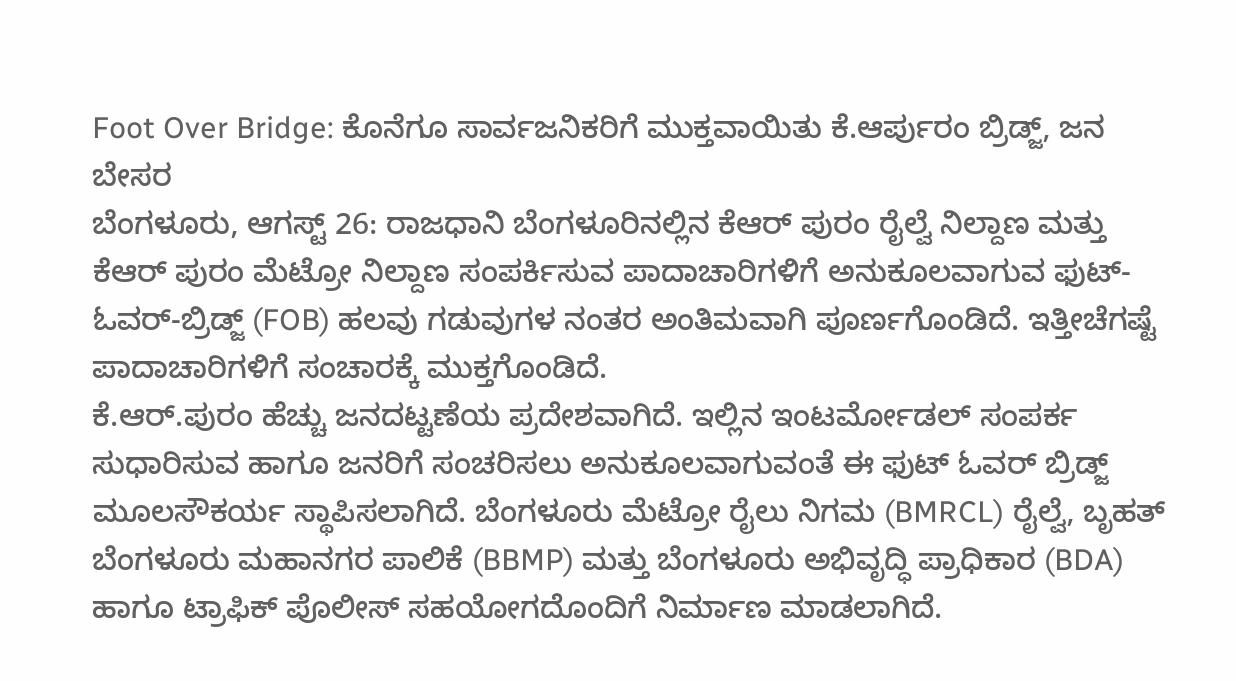Foot Over Bridge: ಕೊನೆಗೂ ಸಾರ್ವಜನಿಕರಿಗೆ ಮುಕ್ತವಾಯಿತು ಕೆ.ಆರ್ಪುರಂ ಬ್ರಿಡ್ಜ್, ಜನ ಬೇಸರ
ಬೆಂಗಳೂರು, ಆಗಸ್ಟ್ 26: ರಾಜಧಾನಿ ಬೆಂಗಳೂರಿನಲ್ಲಿನ ಕೆಆರ್ ಪುರಂ ರೈಲ್ವೆ ನಿಲ್ದಾಣ ಮತ್ತು ಕೆಆರ್ ಪುರಂ ಮೆಟ್ರೋ ನಿಲ್ದಾಣ ಸಂಪರ್ಕಿಸುವ ಪಾದಾಚಾರಿಗಳಿಗೆ ಅನುಕೂಲವಾಗುವ ಫುಟ್-ಓವರ್-ಬ್ರಿಡ್ಜ್ (FOB) ಹಲವು ಗಡುವುಗಳ ನಂತರ ಅಂತಿಮವಾಗಿ ಪೂರ್ಣಗೊಂಡಿದೆ. ಇತ್ತೀಚೆಗಷ್ಟೆ ಪಾದಾಚಾರಿಗಳಿಗೆ ಸಂಚಾರಕ್ಕೆ ಮುಕ್ತಗೊಂಡಿದೆ.
ಕೆ.ಆರ್.ಪುರಂ ಹೆಚ್ಚು ಜನದಟ್ಟಣೆಯ ಪ್ರದೇಶವಾಗಿದೆ. ಇಲ್ಲಿನ ಇಂಟರ್ಮೋಡಲ್ ಸಂಪರ್ಕ ಸುಧಾರಿಸುವ ಹಾಗೂ ಜನರಿಗೆ ಸಂಚರಿಸಲು ಅನುಕೂಲವಾಗುವಂತೆ ಈ ಫುಟ್ ಓವರ್ ಬ್ರಿಡ್ಜ್ ಮೂಲಸೌಕರ್ಯ ಸ್ಥಾಪಿಸಲಾಗಿದೆ. ಬೆಂಗಳೂರು ಮೆಟ್ರೋ ರೈಲು ನಿಗಮ (BMRCL) ರೈಲ್ವೆ, ಬೃಹತ್ ಬೆಂಗಳೂರು ಮಹಾನಗರ ಪಾಲಿಕೆ (BBMP) ಮತ್ತು ಬೆಂಗಳೂರು ಅಭಿವೃದ್ಧಿ ಪ್ರಾಧಿಕಾರ (BDA) ಹಾಗೂ ಟ್ರಾಫಿಕ್ ಪೊಲೀಸ್ ಸಹಯೋಗದೊಂದಿಗೆ ನಿರ್ಮಾಣ ಮಾಡಲಾಗಿದೆ.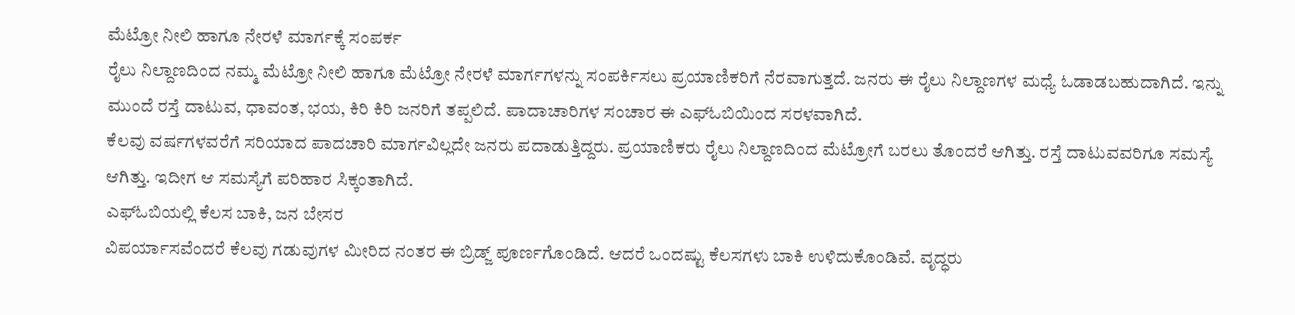ಮೆಟ್ರೋ ನೀಲಿ ಹಾಗೂ ನೇರಳೆ ಮಾರ್ಗಕ್ಕೆ ಸಂಪರ್ಕ
ರೈಲು ನಿಲ್ದಾಣದಿಂದ ನಮ್ಮ ಮೆಟ್ರೋ ನೀಲಿ ಹಾಗೂ ಮೆಟ್ರೋ ನೇರಳೆ ಮಾರ್ಗಗಳನ್ನು ಸಂಪರ್ಕಿಸಲು ಪ್ರಯಾಣಿಕರಿಗೆ ನೆರವಾಗುತ್ತದೆ. ಜನರು ಈ ರೈಲು ನಿಲ್ದಾಣಗಳ ಮಧ್ಯೆ ಓಡಾಡಬಹುದಾಗಿದೆ. ಇನ್ನು ಮುಂದೆ ರಸ್ತೆ ದಾಟುವ, ಧಾವಂತ, ಭಯ, ಕಿರಿ ಕಿರಿ ಜನರಿಗೆ ತಪ್ಪಲಿದೆ. ಪಾದಾಚಾರಿಗಳ ಸಂಚಾರ ಈ ಎಫ್ಓಬಿಯಿಂದ ಸರಳವಾಗಿದೆ.
ಕೆಲವು ವರ್ಷಗಳವರೆಗೆ ಸರಿಯಾದ ಪಾದಚಾರಿ ಮಾರ್ಗವಿಲ್ಲದೇ ಜನರು ಪದಾಡುತ್ತಿದ್ದರು. ಪ್ರಯಾಣಿಕರು ರೈಲು ನಿಲ್ದಾಣದಿಂದ ಮೆಟ್ರೋಗೆ ಬರಲು ತೊಂದರೆ ಆಗಿತ್ತು. ರಸ್ತೆ ದಾಟುವವರಿಗೂ ಸಮಸ್ಯೆ ಆಗಿತ್ತು. ಇದೀಗ ಆ ಸಮಸ್ಯೆಗೆ ಪರಿಹಾರ ಸಿಕ್ಕಂತಾಗಿದೆ.
ಎಫ್ಓಬಿಯಲ್ಲಿ ಕೆಲಸ ಬಾಕಿ, ಜನ ಬೇಸರ
ವಿಪರ್ಯಾಸವೆಂದರೆ ಕೆಲವು ಗಡುವುಗಳ ಮೀರಿದ ನಂತರ ಈ ಬ್ರಿಡ್ಜ್ ಪೂರ್ಣಗೊಂಡಿದೆ. ಆದರೆ ಒಂದಷ್ಟು ಕೆಲಸಗಳು ಬಾಕಿ ಉಳಿದುಕೊಂಡಿವೆ. ವೃದ್ಧರು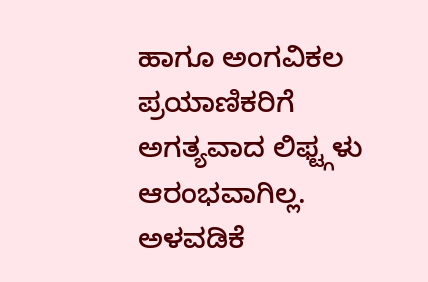ಹಾಗೂ ಅಂಗವಿಕಲ ಪ್ರಯಾಣಿಕರಿಗೆ ಅಗತ್ಯವಾದ ಲಿಫ್ಟ್ಗಳು ಆರಂಭವಾಗಿಲ್ಲ. ಅಳವಡಿಕೆ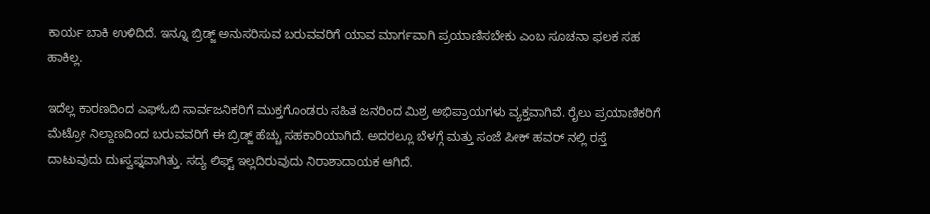ಕಾರ್ಯ ಬಾಕಿ ಉಳಿದಿದೆ. ಇನ್ನೂ ಬ್ರಿಡ್ಜ್ ಅನುಸರಿಸುವ ಬರುವವರಿಗೆ ಯಾವ ಮಾರ್ಗವಾಗಿ ಪ್ರಯಾಣಿಸಬೇಕು ಎಂಬ ಸೂಚನಾ ಫಲಕ ಸಹ ಹಾಕಿಲ್ಲ.

ಇದೆಲ್ಲ ಕಾರಣದಿಂದ ಎಫ್ಓಬಿ ಸಾರ್ವಜನಿಕರಿಗೆ ಮುಕ್ತಗೊಂಡರು ಸಹಿತ ಜನರಿಂದ ಮಿಶ್ರ ಅಭಿಪ್ರಾಯಗಳು ವ್ಯಕ್ತವಾಗಿವೆ. ರೈಲು ಪ್ರಯಾಣಿಕರಿಗೆ ಮೆಟ್ರೋ ನಿಲ್ದಾಣದಿಂದ ಬರುವವರಿಗೆ ಈ ಬ್ರಿಡ್ಜ್ ಹೆಚ್ಚು ಸಹಕಾರಿಯಾಗಿದೆ. ಅದರಲ್ಲೂ ಬೆಳಗ್ಗೆ ಮತ್ತು ಸಂಜೆ ಪೀಕ್ ಹವರ್ ನಲ್ಲಿ ರಸ್ತೆ ದಾಟುವುದು ದುಃಸ್ವಪ್ನವಾಗಿತ್ತು. ಸದ್ಯ ಲಿಫ್ಟ್ ಇಲ್ಲದಿರುವುದು ನಿರಾಶಾದಾಯಕ ಆಗಿದೆ.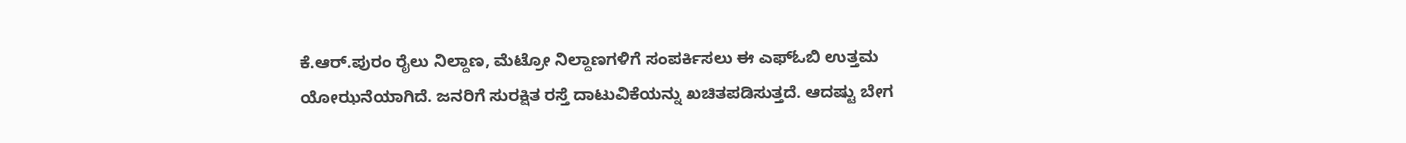ಕೆ.ಆರ್.ಪುರಂ ರೈಲು ನಿಲ್ದಾಣ, ಮೆಟ್ರೋ ನಿಲ್ದಾಣಗಳಿಗೆ ಸಂಪರ್ಕಿಸಲು ಈ ಎಫ್ಓಬಿ ಉತ್ತಮ ಯೋಝನೆಯಾಗಿದೆ. ಜನರಿಗೆ ಸುರಕ್ಷಿತ ರಸ್ತೆ ದಾಟುವಿಕೆಯನ್ನು ಖಚಿತಪಡಿಸುತ್ತದೆ. ಆದಷ್ಟು ಬೇಗ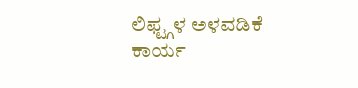ಲಿಫ್ಟ್ಗಳ ಅಳವಡಿಕೆ ಕಾರ್ಯ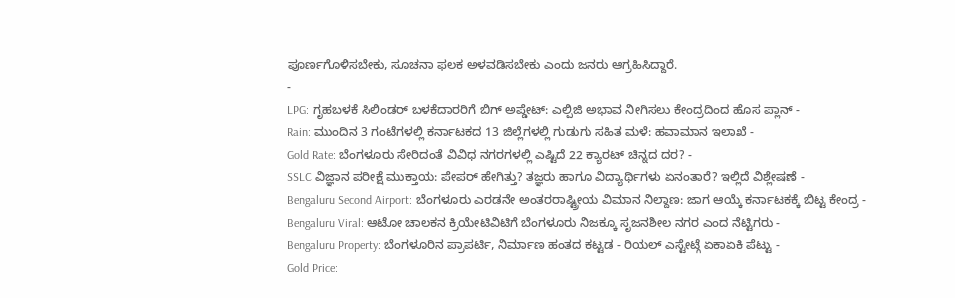ಪೂರ್ಣಗೊಳಿಸಬೇಕು, ಸೂಚನಾ ಫಲಕ ಅಳವಡಿಸಬೇಕು ಎಂದು ಜನರು ಆಗ್ರಹಿಸಿದ್ದಾರೆ.
-
LPG: ಗೃಹಬಳಕೆ ಸಿಲಿಂಡರ್ ಬಳಕೆದಾರರಿಗೆ ಬಿಗ್ ಅಪ್ಡೇಟ್: ಎಲ್ಪಿಜಿ ಅಭಾವ ನೀಗಿಸಲು ಕೇಂದ್ರದಿಂದ ಹೊಸ ಪ್ಲಾನ್ -
Rain: ಮುಂದಿನ 3 ಗಂಟೆಗಳಲ್ಲಿ ಕರ್ನಾಟಕದ 13 ಜಿಲ್ಲೆಗಳಲ್ಲಿ ಗುಡುಗು ಸಹಿತ ಮಳೆ: ಹವಾಮಾನ ಇಲಾಖೆ -
Gold Rate: ಬೆಂಗಳೂರು ಸೇರಿದಂತೆ ವಿವಿಧ ನಗರಗಳಲ್ಲಿ ಎಷ್ಟಿದೆ 22 ಕ್ಯಾರಟ್ ಚಿನ್ನದ ದರ? -
SSLC ವಿಜ್ಞಾನ ಪರೀಕ್ಷೆ ಮುಕ್ತಾಯ: ಪೇಪರ್ ಹೇಗಿತ್ತು? ತಜ್ಞರು ಹಾಗೂ ವಿದ್ಯಾರ್ಥಿಗಳು ಏನಂತಾರೆ? ಇಲ್ಲಿದೆ ವಿಶ್ಲೇಷಣೆ -
Bengaluru Second Airport: ಬೆಂಗಳೂರು ಎರಡನೇ ಅಂತರರಾಷ್ಟ್ರೀಯ ವಿಮಾನ ನಿಲ್ದಾಣ: ಜಾಗ ಆಯ್ಕೆ ಕರ್ನಾಟಕಕ್ಕೆ ಬಿಟ್ಟ ಕೇಂದ್ರ -
Bengaluru Viral: ಆಟೋ ಚಾಲಕನ ಕ್ರಿಯೇಟಿವಿಟಿಗೆ ಬೆಂಗಳೂರು ನಿಜಕ್ಕೂ ಸೃಜನಶೀಲ ನಗರ ಎಂದ ನೆಟ್ಟಿಗರು -
Bengaluru Property: ಬೆಂಗಳೂರಿನ ಪ್ರಾಪರ್ಟಿ, ನಿರ್ಮಾಣ ಹಂತದ ಕಟ್ಟಡ - ರಿಯಲ್ ಎಸ್ಟೇಟ್ಗೆ ಏಕಾಏಕಿ ಪೆಟ್ಟು -
Gold Price: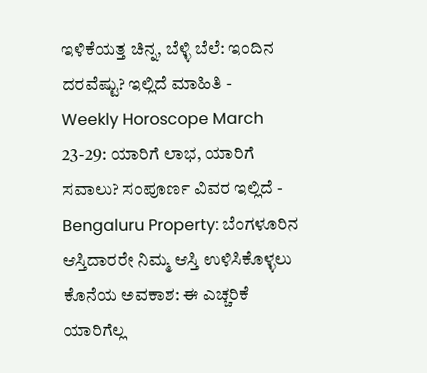ಇಳಿಕೆಯತ್ತ ಚಿನ್ನ, ಬೆಳ್ಳಿ ಬೆಲೆ: ಇಂದಿನ ದರವೆಷ್ಟು? ಇಲ್ಲಿದೆ ಮಾಹಿತಿ -
Weekly Horoscope March 23-29: ಯಾರಿಗೆ ಲಾಭ, ಯಾರಿಗೆ ಸವಾಲು? ಸಂಪೂರ್ಣ ವಿವರ ಇಲ್ಲಿದೆ -
Bengaluru Property: ಬೆಂಗಳೂರಿನ ಆಸ್ತಿದಾರರೇ ನಿಮ್ಮ ಆಸ್ತಿ ಉಳಿಸಿಕೊಳ್ಳಲು ಕೊನೆಯ ಅವಕಾಶ: ಈ ಎಚ್ಚರಿಕೆ ಯಾರಿಗೆಲ್ಲ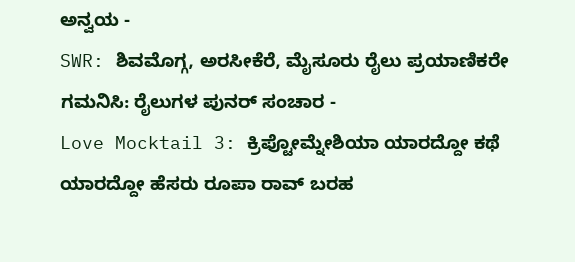ಅನ್ವಯ -
SWR: ಶಿವಮೊಗ್ಗ, ಅರಸೀಕೆರೆ, ಮೈಸೂರು ರೈಲು ಪ್ರಯಾಣಿಕರೇ ಗಮನಿಸಿ: ರೈಲುಗಳ ಪುನರ್ ಸಂಚಾರ -
Love Mocktail 3: ಕ್ರಿಪ್ಟೋಮ್ನೇಶಿಯಾ ಯಾರದ್ದೋ ಕಥೆ ಯಾರದ್ದೋ ಹೆಸರು ರೂಪಾ ರಾವ್ ಬರಹ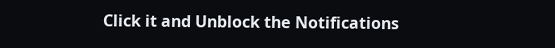Click it and Unblock the Notifications